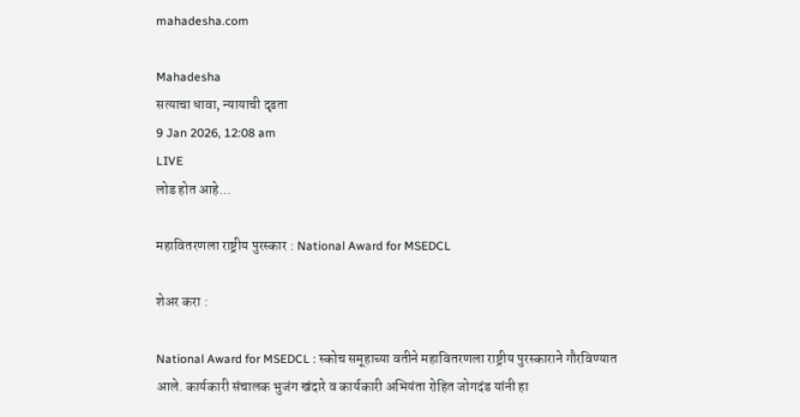mahadesha.com

Mahadesha
सत्याचा धावा, न्यायाची दृढता
9 Jan 2026, 12:08 am
LIVE
लोड होत आहे...

महावितरणला राष्ट्रीय पुरस्कार : National Award for MSEDCL

शेअर करा :

National Award for MSEDCL : स्कोच समूहाच्या वतीने महावितरणला राष्ट्रीय पुरस्काराने गौरविण्यात आले. कार्यकारी संचालक भुजंग खंदारे व कार्यकारी अभियंता रोहित जोगदंड यांनी हा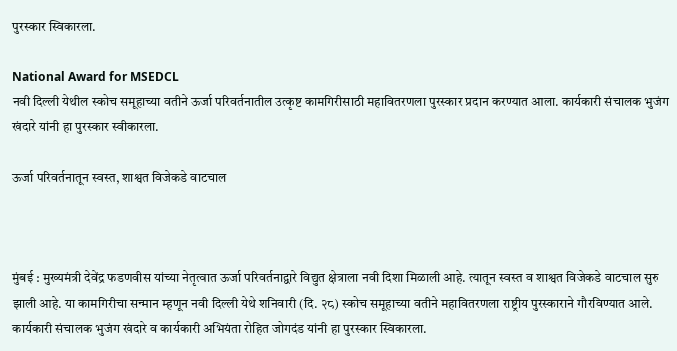पुरस्कार स्विकारला.

National Award for MSEDCL
नवी दिल्ली येथील स्कोच समूहाच्या वतीने ऊर्जा परिवर्तनातील उत्कृष्ट कामगिरीसाठी महावितरणला पुरस्कार प्रदान करण्यात आला. कार्यकारी संचालक भुजंग खंदारे यांनी हा पुरस्कार स्वीकारला.

ऊर्जा परिवर्तनातून स्वस्त, शाश्वत विजेकडे वाटचाल



मुंबई : मुख्यमंत्री देवेंद्र फडणवीस यांच्या नेतृत्वात ऊर्जा परिवर्तनाद्वारे विद्युत क्षेत्राला नवी दिशा मिळाली आहे. त्यातून स्वस्त व शाश्वत विजेकडे वाटचाल सुरु झाली आहे. या कामगिरीचा सन्मान म्हणून नवी दिल्ली येथे शनिवारी (दि. २८) स्कोच समूहाच्या वतीने महावितरणला राष्ट्रीय पुरस्काराने गौरविण्यात आले. कार्यकारी संचालक भुजंग खंदारे व कार्यकारी अभियंता रोहित जोगदंड यांनी हा पुरस्कार स्विकारला.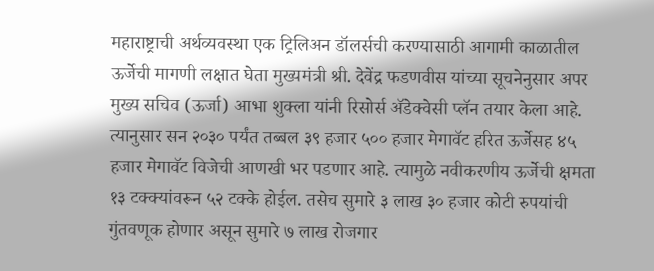महाराष्ट्राची अर्थव्यवस्था एक ट्रिलिअन डॉलर्सची करण्यासाठी आगामी काळातील ऊर्जेची मागणी लक्षात घेता मुख्यमंत्री श्री. देवेंद्र फडणवीस यांच्या सूचनेनुसार अपर मुख्य सचिव (ऊर्जा) आभा शुक्ला यांनी रिसोर्स ॲडेक्वेसी प्लॅन तयार केला आहे. त्यानुसार सन २०३० पर्यंत तब्बल ३९ हजार ५०० हजार मेगावॅट हरित ऊर्जेसह ४५ हजार मेगावॅट विजेची आणखी भर पडणार आहे. त्यामुळे नवीकरणीय ऊर्जेची क्षमता १३ टक्क्यांवरून ५२ टक्के होईल. तसेच सुमारे ३ लाख ३० हजार कोटी रुपयांची गुंतवणूक होणार असून सुमारे ७ लाख रोजगार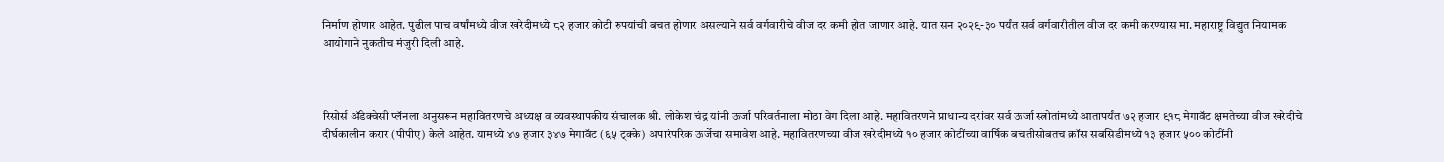निर्माण होणार आहेत. पुढील पाच वर्षांमध्ये वीज खरेदीमध्ये ८२ हजार कोटी रुपयांची बचत होणार असल्याने सर्व वर्गवारीचे वीज दर कमी होत जाणार आहे. यात सन २०२९-३० पर्यंत सर्व वर्गवारीतील वीज दर कमी करण्यास मा. महाराष्ट्र विद्युत नियामक आयोगाने नुकतीच मंजुरी दिली आहे.



रिसोर्स ॲडेक्वेसी प्लॅनला अनुसरून महावितरणचे अध्यक्ष व व्यवस्थापकीय संचालक श्री. लोकेश चंद्र यांनी ऊर्जा परिवर्तनाला मोठा वेग दिला आहे. महावितरणने प्राधान्य दरांवर सर्व ऊर्जा स्त्रोतांमध्ये आतापर्यंत ७२ हजार ९१८ मेगावॅट क्षमतेच्या वीज खरेदीचे दीर्घकालीन करार (पीपीए) केले आहेत. यामध्ये ४७ हजार ३४७ मेगावॅट (६५ ट्क्के) अपारंपरिक ऊर्जेचा समावेश आहे. महावितरणच्या वीज खरेदीमध्ये १० हजार कोटींच्या वार्षिक बचतीसोबतच क्रॉस सबसिडीमध्ये १३ हजार ५०० कोटींनी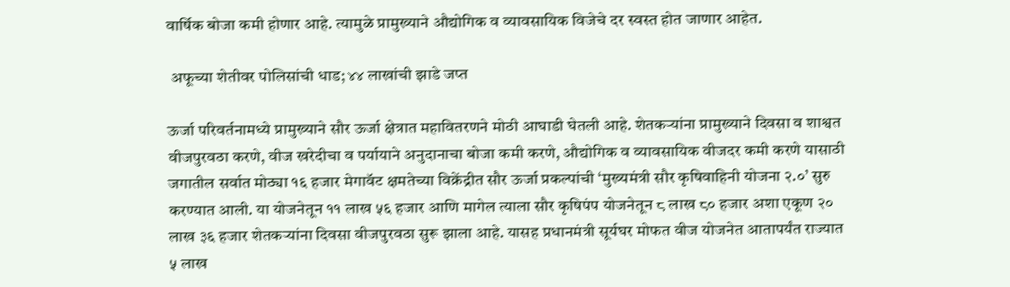वार्षिक बोजा कमी होणार आहे. त्यामुळे प्रामुख्याने औद्योगिक व व्यावसायिक विजेचे दर स्वस्त होत जाणार आहेत.

 अफूच्या शेतीवर पोलिसांची धाड; ४४ लाखांची झाडे जप्त

ऊर्जा परिवर्तनामध्ये प्रामुख्याने सौर ऊर्जा क्षेत्रात महावितरणने मोठी आघाडी घेतली आहे. शेतकऱ्यांना प्रामुख्याने दिवसा व शाश्वत वीजपुरवठा करणे, वीज खरेदीचा व पर्यायाने अनुदानाचा बोजा कमी करणे, औद्योगिक व व्यावसायिक वीजदर कमी करणे यासाठी जगातील सर्वात मोठ्या १६ हजार मेगावॅट क्षमतेच्या विक्रेंद्रीत सौर ऊर्जा प्रकल्पांची ‘मुख्यमंत्री सौर कृषिवाहिनी योजना २.०’ सुरु करण्यात आली. या योजनेतून ११ लाख ५६ हजार आणि मागेल त्याला सौर कृषिपंप योजनेतून ८ लाख ८० हजार अशा एकूण २० लाख ३६ हजार शेतकऱ्यांना दिवसा वीजपुरवठा सुरू झाला आहे. यासह प्रधानमंत्री सूर्यघर मोफत वीज योजनेत आतापर्यंत राज्यात ५ लाख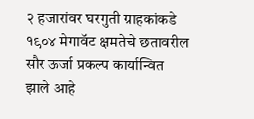२ हजारांवर घरगुती ग्राहकांकडे १९०४ मेगावॅट क्षमतेचे छतावरील सौर ऊर्जा प्रकल्प कार्यान्वित झाले आहे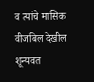व त्यांचे मासिक वीजबिल देखील शून्यवत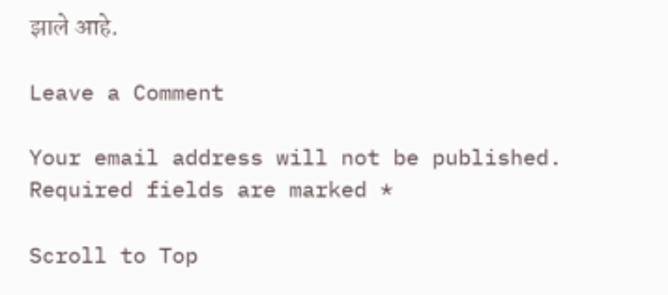झाले आहे.

Leave a Comment

Your email address will not be published. Required fields are marked *

Scroll to Top